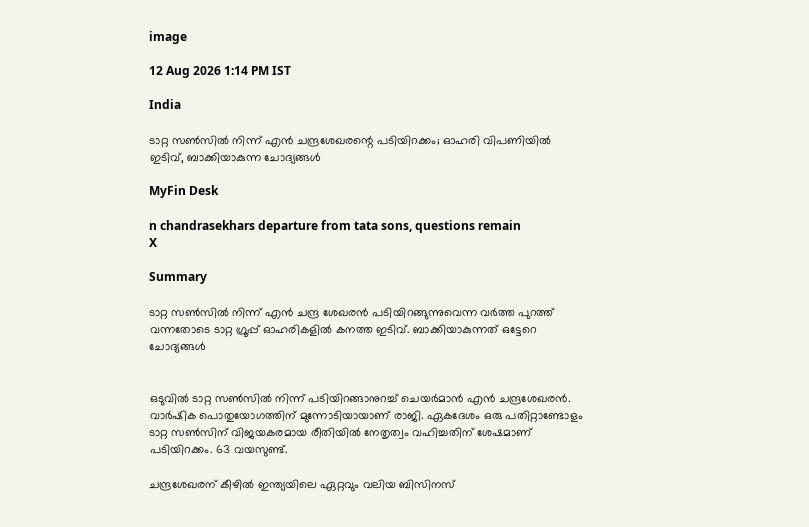image

12 Aug 2026 1:14 PM IST

India

ടാറ്റ സൺസിൽ നിന്ന് എൻ ചന്ദ്രശേഖരന്റെ പടിയിറക്കം; ഓഹരി വിപണിയിൽ ഇടിവ്, ബാക്കിയാകുന്ന ചോദ്യങ്ങൾ

MyFin Desk

n chandrasekhars departure from tata sons, questions remain
X

Summary

ടാറ്റ സൺസിൽ നിന്ന് എൻ ചന്ദ്ര ശേഖരൻ പടിയിറങ്ങുന്നുവെന്ന വർത്ത പുറത്ത് വന്നതോടെ ടാറ്റ ഗ്രൂപ്പ് ഓഹരികളിൽ കനത്ത ഇടിവ്. ബാക്കിയാകുന്നത് ഒട്ടേറെ ചോദ്യങ്ങൾ


ഒടുവിൽ ടാറ്റ സൺസിൽ നിന്ന് പടിയിറങ്ങാനുറച്ച് ചെയർമാൻ എൻ ചന്ദ്രശേഖരൻ. വാർഷിക പൊതുയോഗത്തിന് മുന്നോടിയായാണ് രാജി. ഏകദേശം ഒരു പതിറ്റാണ്ടോളം ടാറ്റ സൺസിന് വിജയകരമായ രീതിയിൽ നേതൃത്വം വഹിച്ചതിന് ശേഷമാണ് പടിയിറക്കം. 63 വയസുണ്ട്.

ചന്ദ്രശേഖരന് കീഴിൽ ഇന്ത്യയിലെ ഏറ്റവും വലിയ ബിസിനസ്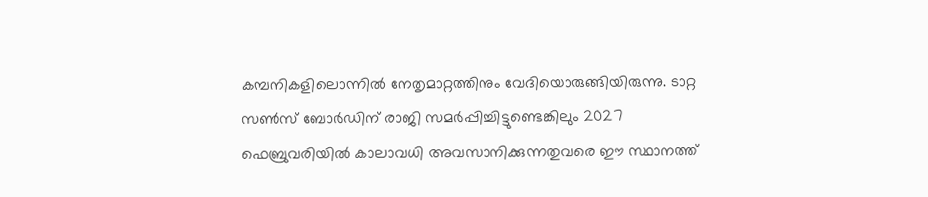കമ്പനികളിലൊന്നിൽ നേതൃമാറ്റത്തിനും വേദിയൊരുങ്ങിയിരുന്നു. ടാറ്റ സൺസ് ബോർഡിന് രാജി സമർപ്പിച്ചിട്ടുണ്ടെങ്കിലും 2027 ഫെബ്രുവരിയിൽ കാലാവധി അവസാനിക്കുന്നതുവരെ ഈ സ്ഥാനത്ത്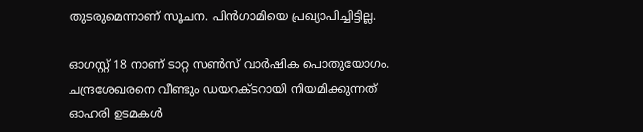തുടരുമെന്നാണ് സൂചന. പിൻഗാമിയെ പ്രഖ്യാപിച്ചിട്ടില്ല.

ഓഗസ്റ്റ് 18 നാണ് ടാറ്റ സൺസ് വാർഷിക പൊതുയോഗം. ചന്ദ്രശേഖരനെ വീണ്ടും ഡയറക്ടറായി നിയമിക്കുന്നത് ഓഹരി ഉടമകൾ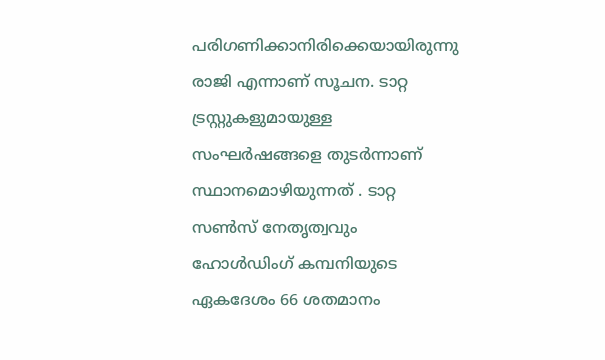പരിഗണിക്കാനിരിക്കെയായിരുന്നു രാജി എന്നാണ് സൂചന. ടാറ്റ ട്രസ്റ്റുകളുമായുള്ള സംഘർഷങ്ങളെ തുടർന്നാണ് സ്ഥാനമൊഴിയുന്നത് . ടാറ്റ സൺസ് നേതൃത്വവും ഹോൾഡിംഗ് കമ്പനിയുടെ ഏകദേശം 66 ശതമാനം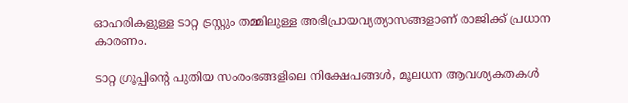ഓഹരികളുള്ള ടാറ്റ ട്രസ്റ്റും തമ്മിലുള്ള അഭിപ്രായവ്യത്യാസങ്ങളാണ് രാജിക്ക് പ്രധാന കാരണം.

ടാറ്റ ഗ്രൂപ്പിന്റെ പുതിയ സംരംഭങ്ങളിലെ നിക്ഷേപങ്ങൾ, മൂലധന ആവശ്യകതകൾ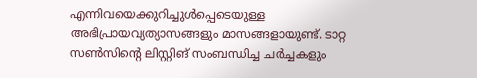എന്നിവയെക്കുറിച്ചുൾപ്പെടെയുള്ള അഭിപ്രായവ്യത്യാസങ്ങളും മാസങ്ങളായുണ്ട്. ടാറ്റ സൺസിന്റെ ലിസ്റ്റിങ് സംബന്ധിച്ച ചർച്ചകളും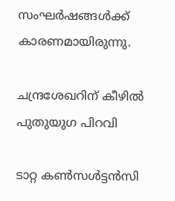സംഘർഷങ്ങൾക്ക് കാരണമായിരുന്നു.

ചന്ദ്രശേഖറിന് കീഴിൽ പുതുയുഗ പിറവി

ടാറ്റ കൺസൾട്ടൻസി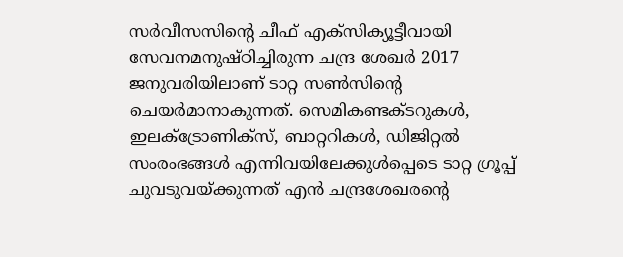സർവീസസിന്റെ ചീഫ് എക്സിക്യൂട്ടീവായി സേവനമനുഷ്ഠിച്ചിരുന്ന ചന്ദ്ര ശേഖർ 2017 ജനുവരിയിലാണ് ടാറ്റ സൺസിന്റെ ചെയർമാനാകുന്നത്. സെമികണ്ടക്ടറുകൾ, ഇലക്ട്രോണിക്സ്, ബാറ്ററികൾ, ഡിജിറ്റൽ സംരംഭങ്ങൾ എന്നിവയിലേക്കുൾപ്പെടെ ടാറ്റ ഗ്രൂപ്പ് ചുവടുവയ്ക്കുന്നത് എൻ ചന്ദ്രശേഖരൻ്റെ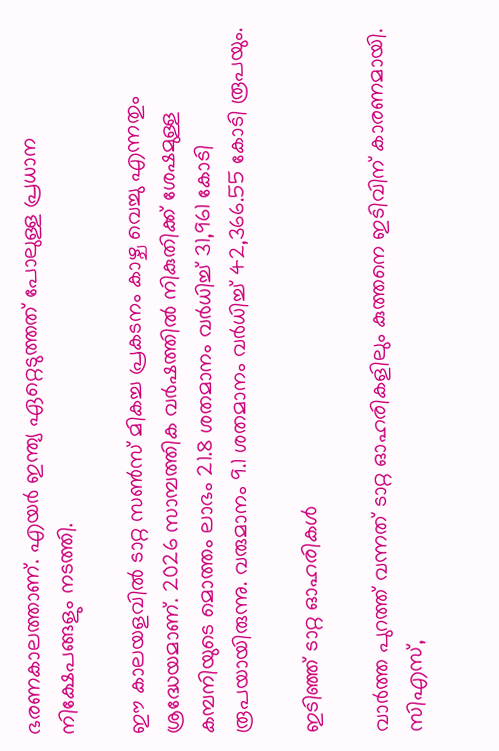ഭരണകാലത്താണ്. എയർ ഇന്ത്യ ഏറ്റെടുത്തത് പോലുള്ള പ്രധാന നിക്ഷേപങ്ങളും നടത്തി.

ഈ കാലയളവിൽ ടാറ്റ സൺസ് മികച്ച പ്രകടനം കാഴ്ച വെച്ചു എന്നതും ശ്രദ്ധേയമാണ്. 2026 സാമ്പത്തിക വർഷത്തിൽ നികുതിക്ക് ശേഷമുള്ള കമ്പനിയുടെ മൊത്തം ലാഭം 21.8 ശതമാനം വർധിച്ച് 31,961 കോടി രൂപയായിരുന്നു. വരുമാനം 9.1 ശതമാനം വർധിച്ച് 42,366.55 കോടി രൂപയും.

ഇടിഞ്ഞ് ടാറ്റ ഓഹരികൾ

വാർത്ത പുറത്ത് വന്നത് ടാറ്റ ഓഹരികളിലും കുത്തനെ ഇടിവിന് കാരണമായി. സിഎസ്,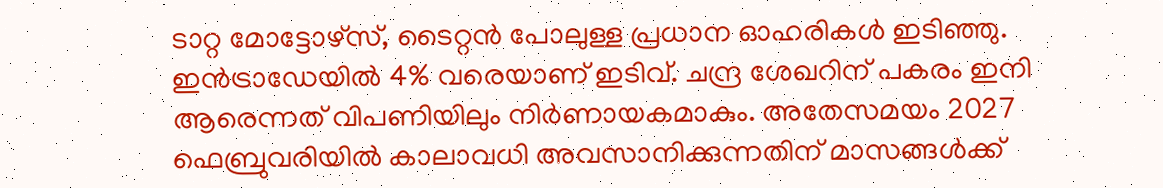ടാറ്റ മോട്ടോഴ്‌സ്, ടൈറ്റൻ പോലുള്ള പ്രധാന ഓഹരികൾ ഇടിഞ്ഞു. ഇൻട്രാഡേയിൽ 4% വരെയാണ് ഇടിവ്. ചന്ദ്ര ശേഖറിന് പകരം ഇനി ആരെന്നത് വിപണിയിലും നിർണായകമാകും. അതേസമയം 2027 ഫെബ്രുവരിയിൽ കാലാവധി അവസാനിക്കുന്നതിന് മാസങ്ങൾക്ക്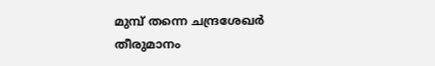മുമ്പ് തന്നെ ചന്ദ്രശേഖർ തീരുമാനം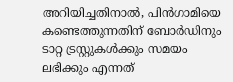അറിയിച്ചതിനാൽ, പിൻഗാമിയെ കണ്ടെത്തുന്നതിന് ബോർഡിനും ടാറ്റ ട്രസ്റ്റുകൾക്കും സമയം ലഭിക്കും എന്നത്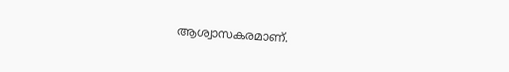ആശ്വാസകരമാണ്.